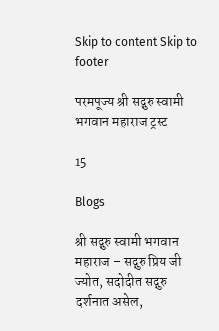Skip to content Skip to footer

परमपूज्य श्री सद्गुरु स्वामी भगवान महाराज ट्रस्ट

15

Blogs

श्री सद्गुरु स्वामी भगवान महाराज – सद्गुरु प्रिय जी ज्योत, सदोदीत सद्गुरु दर्शनात असेल,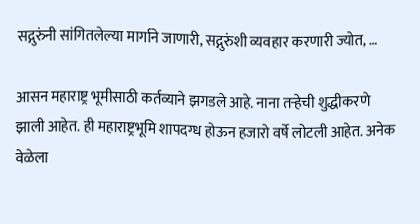सद्गुरुंनी सांगितलेल्या मार्गाने जाणारी, सद्गुरुंशी व्यवहार करणारी ज्योत, …

आसन महाराष्ट्र भूमीसाठी कर्तव्याने झगडले आहे. नाना तऱ्हेची शुद्धीकरणे झाली आहेत. ही महाराष्ट्रभूमि शापदग्ध होऊन हजारो वर्षे लोटली आहेत. अनेक वेळेला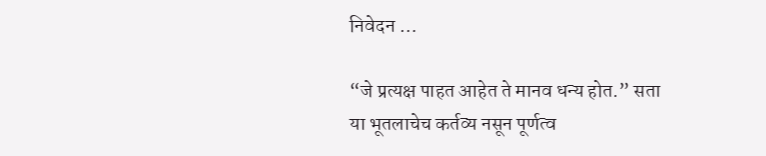निवेदन …

“जे प्रत्यक्ष पाहत आहेत ते मानव धन्य होत.” सता या भूतलाचेच कर्तव्य नसून पूर्णत्व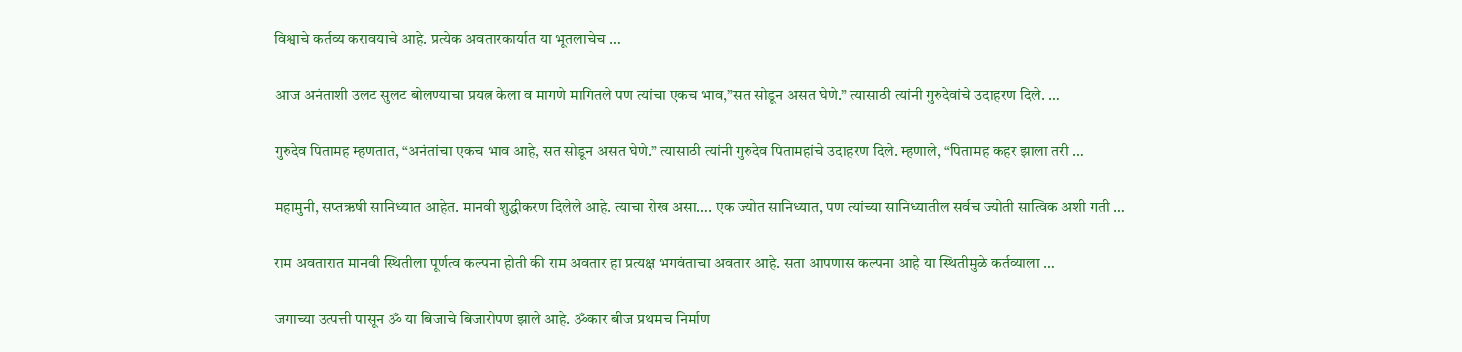विश्वाचे कर्तव्य करावयाचे आहे. प्रत्येक अवतारकार्यात या भूतलाचेच …

आज अनंताशी उलट सुलट बोलण्याचा प्रयत्न केला व मागणे मागितले पण त्यांचा एकच भाव,”सत सोडून असत घेणे.” त्यासाठी त्यांनी गुरुदेवांचे उदाहरण दिले. …

गुरुदेव पितामह म्हणतात, “अनंतांचा एकच भाव आहे, सत सोडून असत घेणे.” त्यासाठी त्यांनी गुरुदेव पितामहांचे उदाहरण दिले. म्हणाले, “पितामह कहर झाला तरी …

महामुनी, सप्तऋषी सानिध्यात आहेत. मानवी शुद्धीकरण दिलेले आहे. त्याचा रोख असा…. एक ज्योत सानिध्यात, पण त्यांच्या सानिध्यातील सर्वच ज्योती सात्विक अशी गती …

राम अवतारात मानवी स्थितीला पूर्णत्व कल्पना होती की राम अवतार हा प्रत्यक्ष भगवंताचा अवतार आहे. सता आपणास कल्पना आहे या स्थितीमुळे कर्तव्याला …

जगाच्या उत्पत्ती पासून ॐ या बिजाचे बिजारोपण झाले आहे. ॐकार बीज प्रथमच निर्माण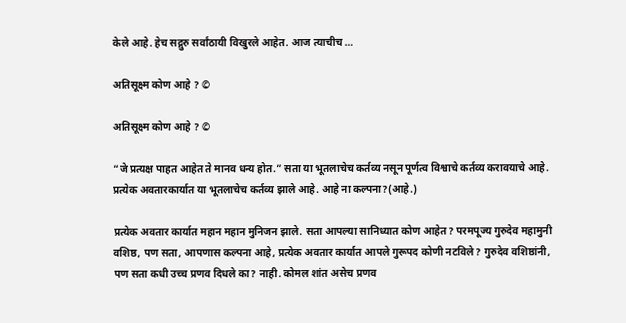केले आहे. हेच सद्गुरु सर्वांठायी विखुरले आहेत. आज त्याचीच …

अतिसूक्ष्म कोण आहे ? ©

अतिसूक्ष्म कोण आहे ? ©

“जे प्रत्यक्ष पाहत आहेत ते मानव धन्य होत.” सता या भूतलाचेच कर्तव्य नसून पूर्णत्व विश्वाचे कर्तव्य करावयाचे आहे. प्रत्येक अवतारकार्यात या भूतलाचेच कर्तव्य झाले आहे. आहे ना कल्पना?(आहे.)

प्रत्येक अवतार कार्यात महान महान मुनिजन झाले. सता आपल्या सानिध्यात कोण आहेत? परमपूज्य गुरुदेव महामुनी वशिष्ठ, पण सता, आपणास कल्पना आहे, प्रत्येक अवतार कार्यात आपले गुरूपद कोणी नटविले? गुरुदेव वशिष्ठांनी, पण सता कधी उच्च प्रणव दिधले का? नाही. कोमल शांत असेच प्रणव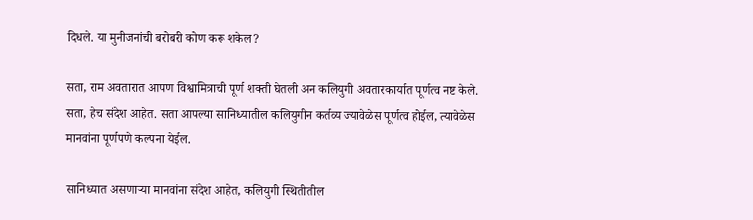दिधले. या मुनीजनांची बरोबरी कोण करू शकेल?

सता, राम अवतारात आपण विश्वामित्राची पूर्ण शक्ती घेतली अन कलियुगी अवतारकार्यात पूर्णत्व नष्ट केले. सता, हेच संदेश आहेत. सता आपल्या सानिध्यातील कलियुगीन कर्तव्य ज्यावेळेस पूर्णत्व होईल, त्यावेळेस मानवांना पूर्णपणे कल्पना येईल.

सानिध्यात असणाऱ्या मानवांना संदेश आहेत, कलियुगी स्थितीतील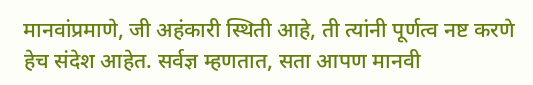मानवांप्रमाणे, जी अहंकारी स्थिती आहे, ती त्यांनी पूर्णत्व नष्ट करणे हेच संदेश आहेत. सर्वज्ञ म्हणतात, सता आपण मानवी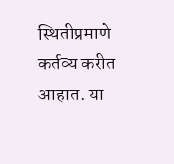स्थितीप्रमाणे कर्तव्य करीत आहात. या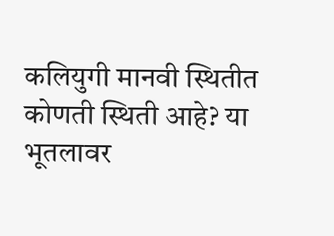कलियुगी मानवी स्थितीत कोणती स्थिती आहे? या भूतलावर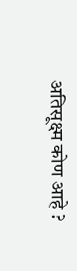अतिसूक्ष्म कोण आहे ?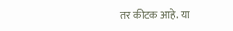तर कीटक आहे. या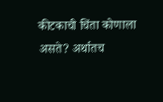कीटकाची चिंता कोणाला असते? अर्थातच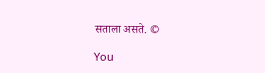सताला असते. ©

You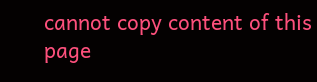cannot copy content of this page